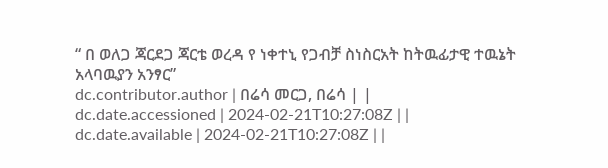“ በ ወለጋ ጃርደጋ ጃርቴ ወረዳ የ ነቀተኒ የጋብቻ ስነስርአት ከትዉፊታዊ ተዉኔት አላባዉያን አንፃር”
dc.contributor.author | በሬሳ መርጋ, በሬሳ | |
dc.date.accessioned | 2024-02-21T10:27:08Z | |
dc.date.available | 2024-02-21T10:27:08Z | |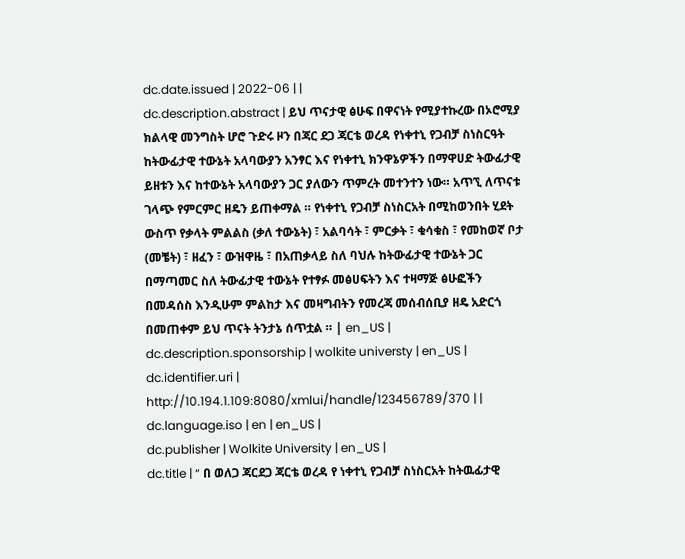dc.date.issued | 2022-06 | |
dc.description.abstract | ይህ ጥናታዊ ፅሁፍ በዋናነት የሚያተኩረው በኦሮሚያ ክልላዊ መንግስት ሆሮ ጉድሩ ዞን በጃር ደጋ ጃርቴ ወረዳ የነቀተኒ የጋብቻ ስነስርዓት ከትውፊታዊ ተውኔት አላባውያን አንፃር እና የነቀተኒ ክንዋኔዎችን በማዋሀድ ትውፊታዊ ይዘቱን እና ከተውኔት አላባውያን ጋር ያለውን ጥምረት መተንተን ነው። አጥኚ ለጥናቱ ገላጭ የምርምር ዘዴን ይጠቀማል ። የነቀተኒ የጋብቻ ስነስርአት በሚከወንበት ሂደት ውስጥ የቃላት ምልልስ (ቃለ ተውኔት) ፣ አልባሳት ፣ ምርቃት ፣ ቁሳቁስ ፣ የመከወኛ ቦታ (መቼት) ፣ ዘፈን ፣ ውዝዋዜ ፣ በአጠቃላይ ስለ ባህሉ ከትውፊታዊ ተውኔት ጋር በማጣመር ስለ ትውፊታዊ ተውኔት የተፃፉ መፅሀፍትን እና ተዛማጅ ፅሁፎችን በመዳሰስ እንዲሁም ምልከታ እና መዛግብትን የመረጃ መሰብሰቢያ ዘዴ አድርጎ በመጠቀም ይህ ጥናት ትንታኔ ሰጥቷል ። | en_US |
dc.description.sponsorship | wolkite universty | en_US |
dc.identifier.uri | http://10.194.1.109:8080/xmlui/handle/123456789/370 | |
dc.language.iso | en | en_US |
dc.publisher | Wolkite University | en_US |
dc.title | “ በ ወለጋ ጃርደጋ ጃርቴ ወረዳ የ ነቀተኒ የጋብቻ ስነስርአት ከትዉፊታዊ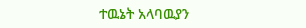ተዉኔት አላባዉያን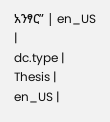አንፃር” | en_US |
dc.type | Thesis | en_US |